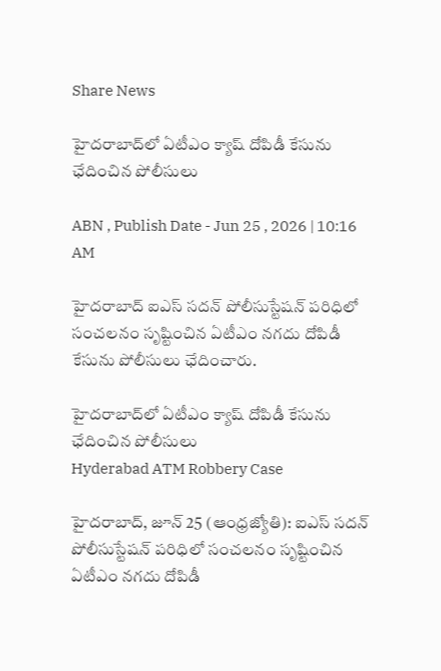Share News

హైదరాబాద్‌లో ఏటీఎం క్యాష్ దోపిడీ కేసును ఛేదించిన పోలీసులు

ABN , Publish Date - Jun 25 , 2026 | 10:16 AM

హైదరాబాద్‌ ఐఎస్ సదన్ పోలీసుస్టేషన్ పరిధిలో సంచలనం సృష్టించిన ఏటీఎం నగదు దోపిడీ కేసును పోలీసులు ఛేదించారు.

హైదరాబాద్‌లో ఏటీఎం క్యాష్ దోపిడీ కేసును ఛేదించిన పోలీసులు
Hyderabad ATM Robbery Case

హైదరాబాద్, జూన్ 25 (ఆంధ్రజ్యోతి): ఐఎస్ సదన్ పోలీసుస్టేషన్ పరిధిలో సంచలనం సృష్టించిన ఏటీఎం నగదు దోపిడీ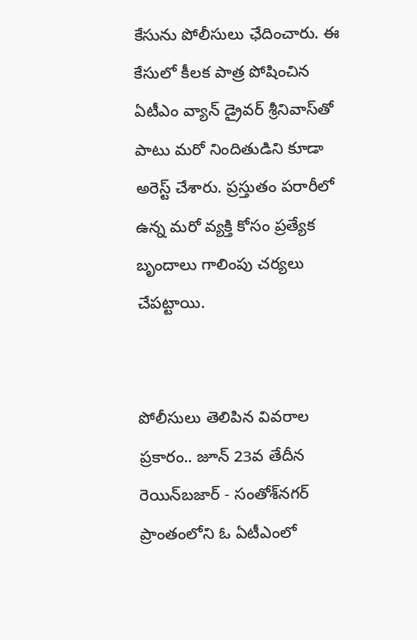కేసును పోలీసులు ఛేదించారు. ఈ కేసులో కీలక పాత్ర పోషించిన ఏటీఎం వ్యాన్ డ్రైవర్ శ్రీనివాస్‌తో పాటు మరో నిందితుడిని కూడా అరెస్ట్ చేశారు. ప్రస్తుతం పరారీలో ఉన్న మరో వ్యక్తి కోసం ప్రత్యేక బృందాలు గాలింపు చర్యలు చేపట్టాయి.


పోలీసులు తెలిపిన వివరాల ప్రకారం.. జూన్ 23వ తేదీన రెయిన్‌బజార్ - సంతోశ్‌నగర్ ప్రాంతంలోని ఓ ఏటీఎంలో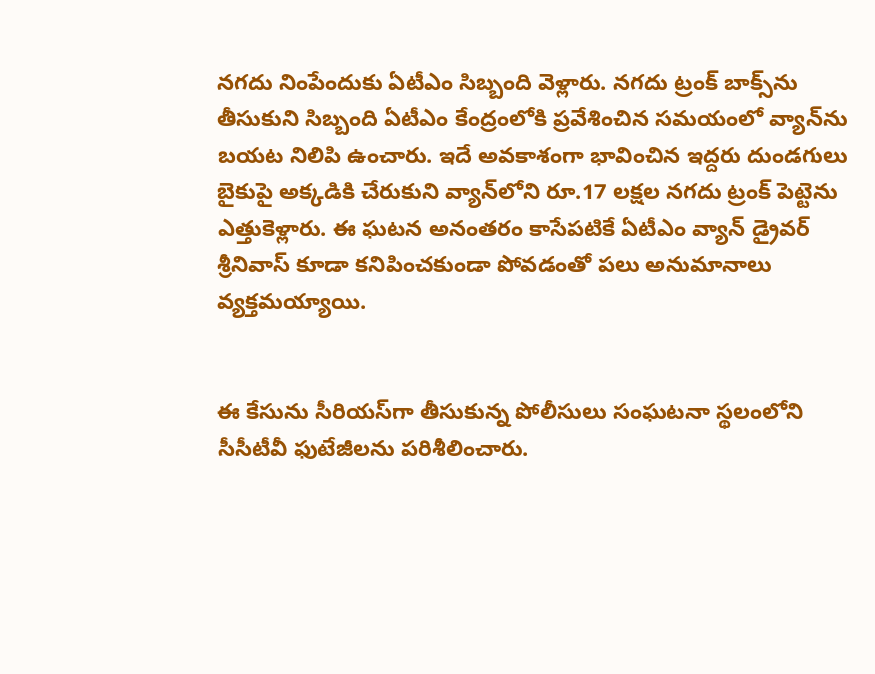నగదు నింపేందుకు ఏటీఎం సిబ్బంది వెళ్లారు. నగదు ట్రంక్ బాక్స్‌ను తీసుకుని సిబ్బంది ఏటీఎం కేంద్రంలోకి ప్రవేశించిన సమయంలో వ్యాన్‌ను బయట నిలిపి ఉంచారు. ఇదే అవకాశంగా భావించిన ఇద్దరు దుండగులు బైకుపై అక్కడికి చేరుకుని వ్యాన్‌లోని రూ.17 లక్షల నగదు ట్రంక్ పెట్టెను ఎత్తుకెళ్లారు. ఈ ఘటన అనంతరం కాసేపటికే ఏటీఎం వ్యాన్ డ్రైవర్ శ్రీనివాస్ కూడా కనిపించకుండా పోవడంతో పలు అనుమానాలు వ్యక్తమయ్యాయి.


ఈ కేసును సీరియస్‌గా తీసుకున్న పోలీసులు సంఘటనా స్థలంలోని సీసీటీవీ ఫుటేజీలను పరిశీలించారు.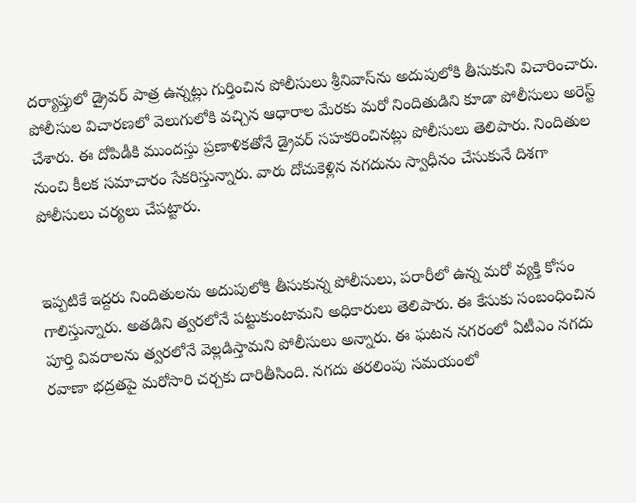దర్యాప్తులో డ్రైవర్ పాత్ర ఉన్నట్లు గుర్తించిన పోలీసులు శ్రీనివాస్‌ను అదుపులోకి తీసుకుని విచారించారు. పోలీసుల విచారణలో వెలుగులోకి వచ్చిన ఆధారాల మేరకు మరో నిందితుడిని కూడా పోలీసులు అరెస్ట్ చేశారు. ఈ దోపిడీకి ముందస్తు ప్రణాళికతోనే డ్రైవర్ సహకరించినట్లు పోలీసులు తెలిపారు. నిందితుల నుంచి కీలక సమాచారం సేకరిస్తున్నారు. వారు దోచుకెళ్లిన నగదును స్వాధీనం చేసుకునే దిశగా పోలీసులు చర్యలు చేపట్టారు.


ఇప్పటికే ఇద్దరు నిందితులను అదుపులోకి తీసుకున్న పోలీసులు, పరారీలో ఉన్న మరో వ్యక్తి కోసం గాలిస్తున్నారు. అతడిని త్వరలోనే పట్టుకుంటామని అధికారులు తెలిపారు. ఈ కేసుకు సంబంధించిన పూర్తి వివరాలను త్వరలోనే వెల్లడిస్తామని పోలీసులు అన్నారు. ఈ ఘటన నగరంలో ఏటీఎం నగదు రవాణా భద్రతపై మరోసారి చర్చకు దారితీసింది. నగదు తరలింపు సమయంలో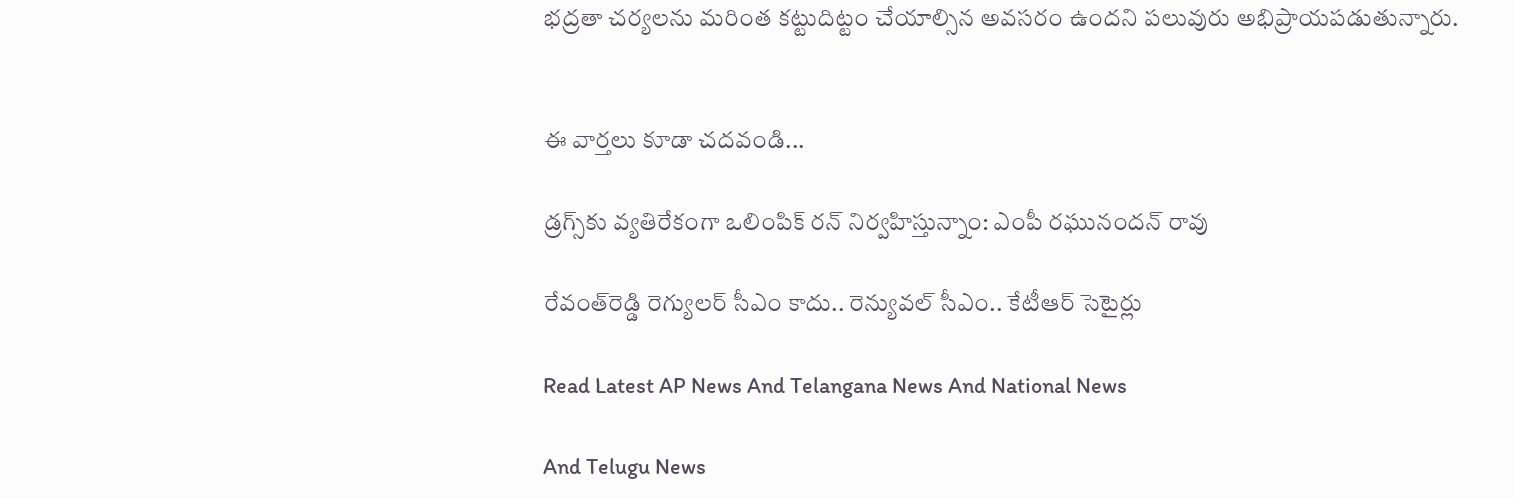భద్రతా చర్యలను మరింత కట్టుదిట్టం చేయాల్సిన అవసరం ఉందని పలువురు అభిప్రాయపడుతున్నారు.


ఈ వార్తలు కూడా చదవండి...

డ్రగ్స్‌కు వ్యతిరేకంగా ఒలింపిక్ రన్ నిర్వహిస్తున్నాం: ఎంపీ రఘునందన్ రావు

రేవంత్‌‌రెడ్డి రెగ్యులర్‌ సీఎం కాదు.. రెన్యువల్‌ సీఎం.. కేటీఆర్ సెటైర్లు

Read Latest AP News And Telangana News And National News

And Telugu News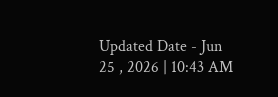Updated Date - Jun 25 , 2026 | 10:43 AM